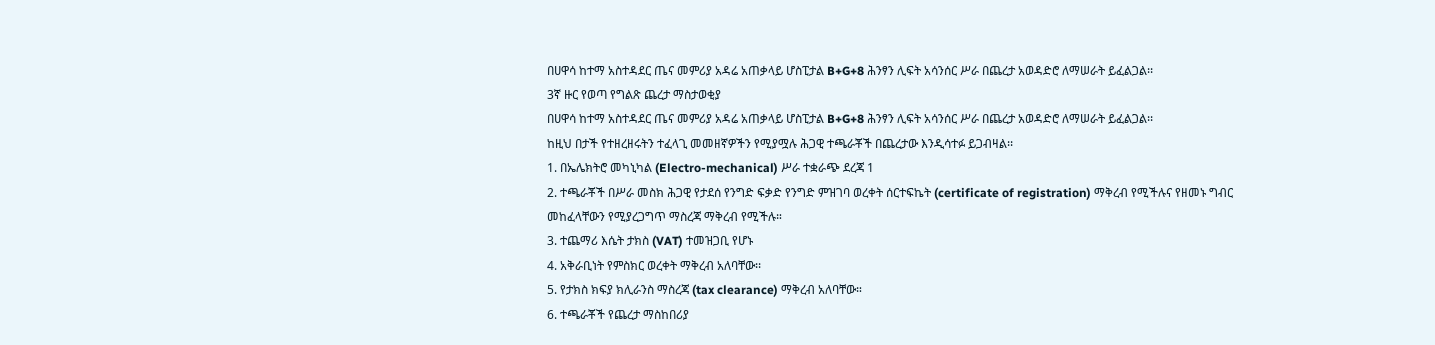በሀዋሳ ከተማ አስተዳደር ጤና መምሪያ አዳሬ አጠቃላይ ሆስፒታል B+G+8 ሕንፃን ሊፍት አሳንሰር ሥራ በጨረታ አወዳድሮ ለማሠራት ይፈልጋል፡፡
3ኛ ዙር የወጣ የግልጽ ጨረታ ማስታወቂያ
በሀዋሳ ከተማ አስተዳደር ጤና መምሪያ አዳሬ አጠቃላይ ሆስፒታል B+G+8 ሕንፃን ሊፍት አሳንሰር ሥራ በጨረታ አወዳድሮ ለማሠራት ይፈልጋል፡፡
ከዚህ በታች የተዘረዘሩትን ተፈላጊ መመዘኛዎችን የሚያሟሉ ሕጋዊ ተጫራቾች በጨረታው እንዲሳተፉ ይጋብዛል፡፡
1. በኤሌክትሮ መካኒካል (Electro-mechanical) ሥራ ተቋራጭ ደረጃ 1
2. ተጫራቾች በሥራ መስክ ሕጋዊ የታደሰ የንግድ ፍቃድ የንግድ ምዝገባ ወረቀት ሰርተፍኬት (certificate of registration) ማቅረብ የሚችሉና የዘመኑ ግብር መከፈላቸውን የሚያረጋግጥ ማስረጃ ማቅረብ የሚችሉ።
3. ተጨማሪ እሴት ታክስ (VAT) ተመዝጋቢ የሆኑ
4. አቅራቢነት የምስክር ወረቀት ማቅረብ አለባቸው፡፡
5. የታክስ ክፍያ ክሊራንስ ማስረጃ (tax clearance) ማቅረብ አለባቸው።
6. ተጫራቾች የጨረታ ማስከበሪያ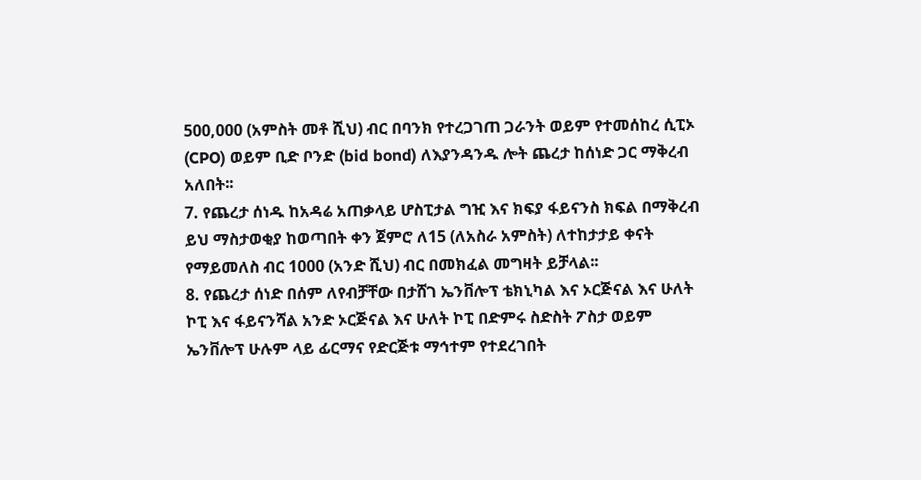500,000 (አምስት መቶ ሺህ) ብር በባንክ የተረጋገጠ ጋራንት ወይም የተመሰከረ ሲፒኦ (CPO) ወይም ቢድ ቦንድ (bid bond) ለእያንዳንዱ ሎት ጨረታ ከሰነድ ጋር ማቅረብ አለበት፡፡
7. የጨረታ ሰነዱ ከአዳሬ አጠቃላይ ሆስፒታል ግዢ እና ክፍያ ፋይናንስ ክፍል በማቅረብ ይህ ማስታወቂያ ከወጣበት ቀን ጀምሮ ለ15 (ለአስራ አምስት) ለተከታታይ ቀናት የማይመለስ ብር 1000 (አንድ ሺህ) ብር በመክፈል መግዛት ይቻላል፡፡
8. የጨረታ ሰነድ በሰም ለየብቻቸው በታሸገ ኤንቨሎፕ ቴክኒካል እና ኦርጅናል እና ሁለት ኮፒ እና ፋይናንሻል አንድ ኦርጅናል እና ሁለት ኮፒ በድምሩ ስድስት ፖስታ ወይም ኤንቨሎፕ ሁሉም ላይ ፊርማና የድርጅቱ ማኅተም የተደረገበት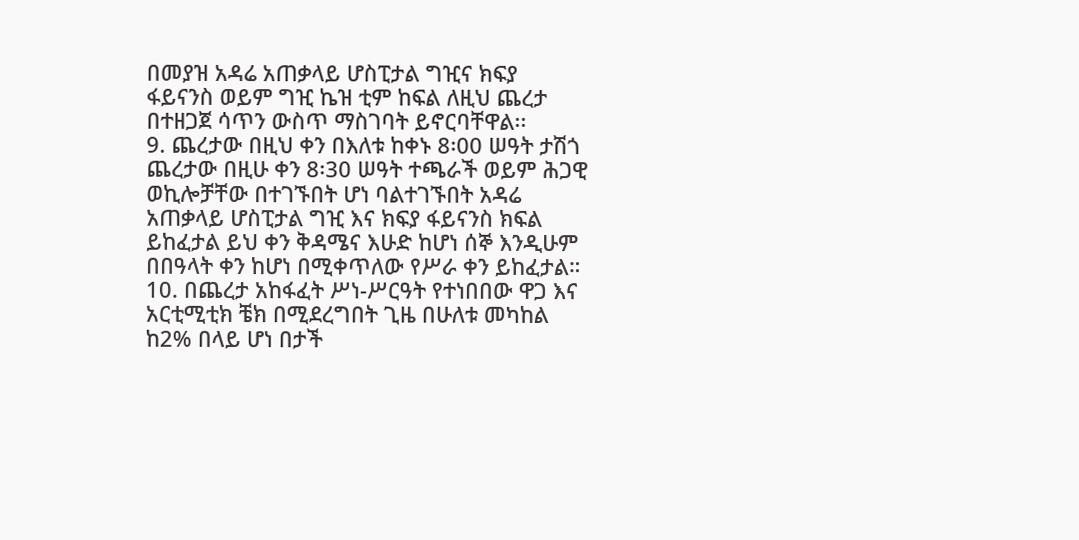በመያዝ አዳሬ አጠቃላይ ሆስፒታል ግዢና ክፍያ ፋይናንስ ወይም ግዢ ኬዝ ቲም ከፍል ለዚህ ጨረታ በተዘጋጀ ሳጥን ውስጥ ማስገባት ይኖርባቸዋል፡፡
9. ጨረታው በዚህ ቀን በእለቱ ከቀኑ 8፡00 ሠዓት ታሽጎ ጨረታው በዚሁ ቀን 8፡30 ሠዓት ተጫራች ወይም ሕጋዊ ወኪሎቻቸው በተገኙበት ሆነ ባልተገኙበት አዳሬ አጠቃላይ ሆስፒታል ግዢ እና ክፍያ ፋይናንስ ክፍል ይከፈታል ይህ ቀን ቅዳሜና እሁድ ከሆነ ሰኞ እንዲሁም በበዓላት ቀን ከሆነ በሚቀጥለው የሥራ ቀን ይከፈታል።
10. በጨረታ አከፋፈት ሥነ-ሥርዓት የተነበበው ዋጋ እና አርቲሚቲክ ቼክ በሚደረግበት ጊዜ በሁለቱ መካከል ከ2% በላይ ሆነ በታች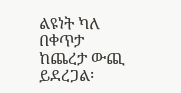ልዩነት ካለ በቀጥታ ከጨረታ ውጪ ይደረጋል፡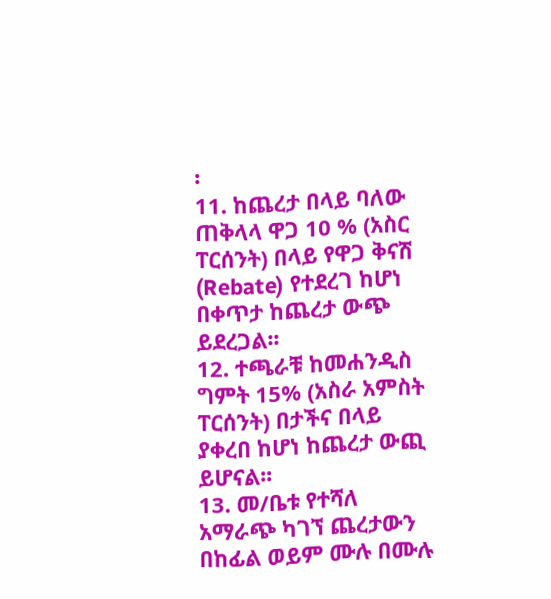፡
11. ከጨረታ በላይ ባለው ጠቅላላ ዋጋ 10 % (አስር ፐርሰንት) በላይ የዋጋ ቅናሽ (Rebate) የተደረገ ከሆነ በቀጥታ ከጨረታ ውጭ ይደረጋል፡፡
12. ተጫራቹ ከመሐንዲስ ግምት 15% (አስራ አምስት ፐርሰንት) በታችና በላይ ያቀረበ ከሆነ ከጨረታ ውጪ ይሆናል፡፡
13. መ/ቤቱ የተሻለ አማራጭ ካገኘ ጨረታውን በከፊል ወይም ሙሉ በሙሉ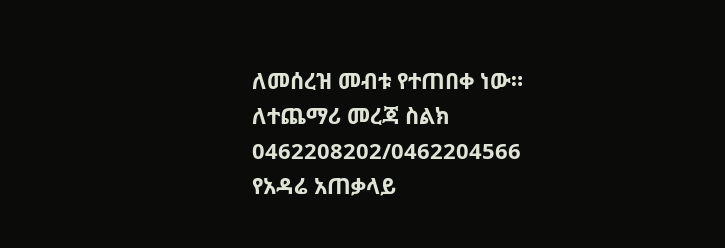ለመሰረዝ መብቱ የተጠበቀ ነው።
ለተጨማሪ መረጃ ስልክ 0462208202/0462204566
የአዳሬ አጠቃላይ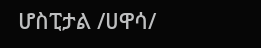ሆስፒታል /ሀዋሳ/